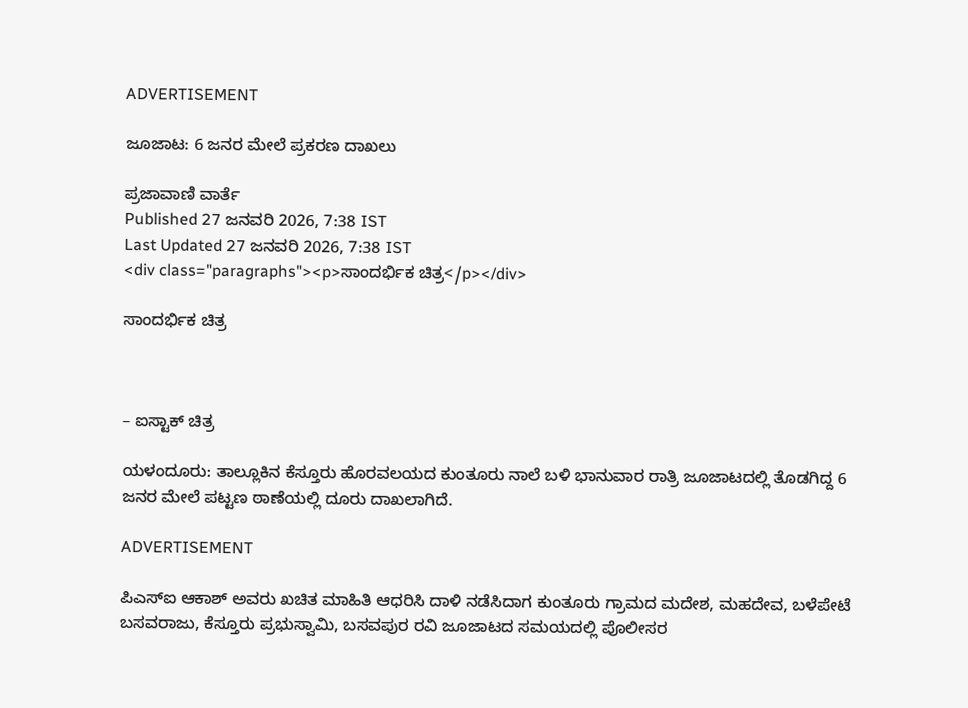ADVERTISEMENT

ಜೂಜಾಟ: 6 ಜನರ ಮೇಲೆ ಪ್ರಕರಣ ದಾಖಲು

ಪ್ರಜಾವಾಣಿ ವಾರ್ತೆ
Published 27 ಜನವರಿ 2026, 7:38 IST
Last Updated 27 ಜನವರಿ 2026, 7:38 IST
<div class="paragraphs"><p>ಸಾಂದರ್ಭಿಕ ಚಿತ್ರ</p></div>

ಸಾಂದರ್ಭಿಕ ಚಿತ್ರ



– ಐಸ್ಟಾಕ್ ಚಿತ್ರ

ಯಳಂದೂರು: ತಾಲ್ಲೂಕಿನ ಕೆಸ್ತೂರು ಹೊರವಲಯದ ಕುಂತೂರು ನಾಲೆ ಬಳಿ ಭಾನುವಾರ ರಾತ್ರಿ ಜೂಜಾಟದಲ್ಲಿ ತೊಡಗಿದ್ದ 6 ಜನರ ಮೇಲೆ ಪಟ್ಟಣ ಠಾಣೆಯಲ್ಲಿ ದೂರು ದಾಖಲಾಗಿದೆ.

ADVERTISEMENT

ಪಿಎಸ್ಐ ಆಕಾಶ್ ಅವರು ಖಚಿತ ಮಾಹಿತಿ ಆಧರಿಸಿ ದಾಳಿ ನಡೆಸಿದಾಗ ಕುಂತೂರು ಗ್ರಾಮದ ಮದೇಶ, ಮಹದೇವ, ಬಳೆಪೇಟೆ ಬಸವರಾಜು, ಕೆಸ್ತೂರು ಪ್ರಭುಸ್ವಾಮಿ, ಬಸವಪುರ ರವಿ ಜೂಜಾಟದ ಸಮಯದಲ್ಲಿ ಪೊಲೀಸರ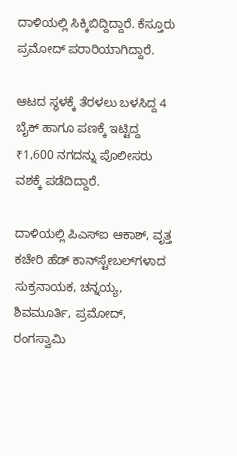ದಾಳಿಯಲ್ಲಿ ಸಿಕ್ಕಿಬಿದ್ದಿದ್ದಾರೆ. ಕೆಸ್ತೂರು ಪ್ರಮೋದ್ ಪರಾರಿಯಾಗಿದ್ದಾರೆ.

ಆಟದ ಸ್ಥಳಕ್ಕೆ ತೆರಳಲು ಬಳಸಿದ್ದ 4 ಬೈಕ್ ಹಾಗೂ ಪಣಕ್ಕೆ ಇಟ್ಟಿದ್ದ ₹1,600 ನಗದನ್ನು ಪೊಲೀಸರು ವಶಕ್ಕೆ ಪಡೆದಿದ್ದಾರೆ.

ದಾಳಿಯಲ್ಲಿ ಪಿಎಸ್ಐ ಆಕಾಶ್, ವೃತ್ತ ಕಚೇರಿ ಹೆಡ್ ಕಾನ್‌ಸ್ಟೇಬಲ್‌ಗಳಾದ ಸುಕ್ರನಾಯಕ, ಚನ್ನಯ್ಯ, ಶಿವಮೂರ್ತಿ, ಪ್ರಮೋದ್, ರಂಗಸ್ವಾಮಿ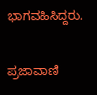ಭಾಗವಹಿಸಿದ್ದರು.

ಪ್ರಜಾವಾಣಿ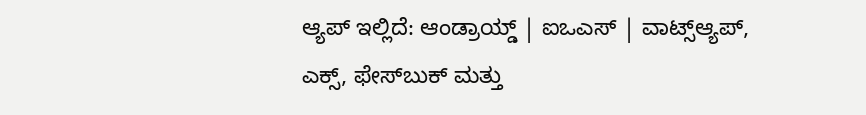ಆ್ಯಪ್ ಇಲ್ಲಿದೆ: ಆಂಡ್ರಾಯ್ಡ್ | ಐಒಎಸ್ | ವಾಟ್ಸ್ಆ್ಯಪ್, ಎಕ್ಸ್, ಫೇಸ್‌ಬುಕ್ ಮತ್ತು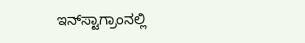ಇನ್‌ಸ್ಟಾಗ್ರಾಂನಲ್ಲಿ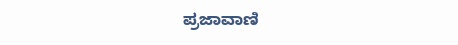ಪ್ರಜಾವಾಣಿ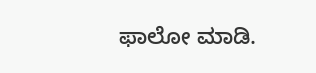ಫಾಲೋ ಮಾಡಿ.